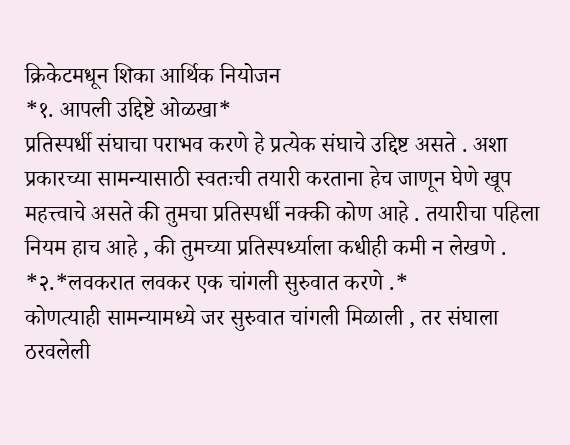क्रिकेटमधून शिका आर्थिक नियोजन
*१. आपली उद्दिष्टे ओळखा*
प्रतिस्पर्धी संघाचा पराभव करणे हे प्रत्येक संघाचे उद्दिष्ट असते . अशा प्रकारच्या सामन्यासाठी स्वतःची तयारी करताना हेच जाणून घेणे खूप महत्त्वाचे असते की तुमचा प्रतिस्पर्धी नक्की कोण आहे . तयारीचा पहिला नियम हाच आहे , की तुमच्या प्रतिस्पर्ध्याला कधीही कमी न लेखणे .
*२.*लवकरात लवकर एक चांगली सुरुवात करणे .*
कोणत्याही सामन्यामध्ये जर सुरुवात चांगली मिळाली , तर संघाला ठरवलेली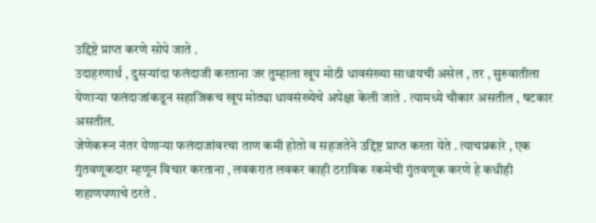उद्दिष्टे प्राप्त करणे सोपे जाते .
उदाहरणार्थ , दुसऱ्यांदा फलंदाजी करताना जर तुम्हाला खूप मोठी धावसंख्या साधायची असेल , तर , सुरुवातीला येणाऱ्या फलंदाजांकडून सहाजिकच खूप मोठ्या धावसंख्येचे अपेक्षा केली जाते . त्यामध्ये चौकार असतील , षटकार असतील.
जेणेकरून नंतर येणाऱ्या फलंदाजांवरचा ताण कमी होतो व सहजतेने उद्दिष्ट प्राप्त करता येते . त्याचप्रकारे , एक गुंतवणूकदार म्हणून विचार करताना , लवकरात लवकर काही ठराविक रकमेची गुंतवणूक करणे हे कधीही शहाणपणाचे ठरते .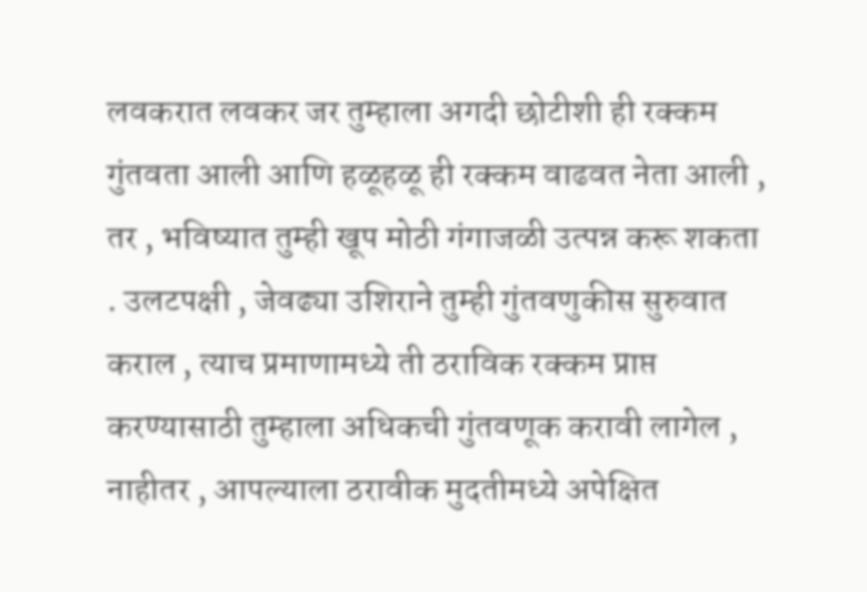लवकरात लवकर जर तुम्हाला अगदी छोटीशी ही रक्कम गुंतवता आली आणि हळूहळू ही रक्कम वाढवत नेता आली , तर , भविष्यात तुम्ही खूप मोठी गंगाजळी उत्पन्न करू शकता . उलटपक्षी , जेवढ्या उशिराने तुम्ही गुंतवणुकीस सुरुवात कराल , त्याच प्रमाणामध्ये ती ठराविक रक्कम प्राप्त करण्यासाठी तुम्हाला अधिकची गुंतवणूक करावी लागेल , नाहीतर , आपल्याला ठरावीक मुदतीमध्ये अपेक्षित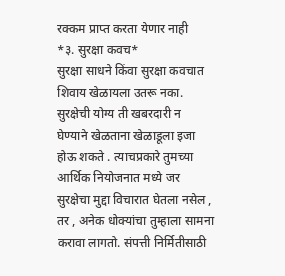रक्कम प्राप्त करता येणार नाही
*३. सुरक्षा कवच*
सुरक्षा साधने किंवा सुरक्षा कवचात शिवाय खेळायला उतरू नका. सुरक्षेची योग्य ती खबरदारी न घेण्याने खेळताना खेळाडूला इजा होऊ शकते . त्याचप्रकारे तुमच्या आर्थिक नियोजनात मध्ये जर सुरक्षेचा मुद्दा विचारात घेतला नसेल , तर , अनेक धोक्यांचा तुम्हाला सामना करावा लागतो. संपत्ती निर्मितीसाठी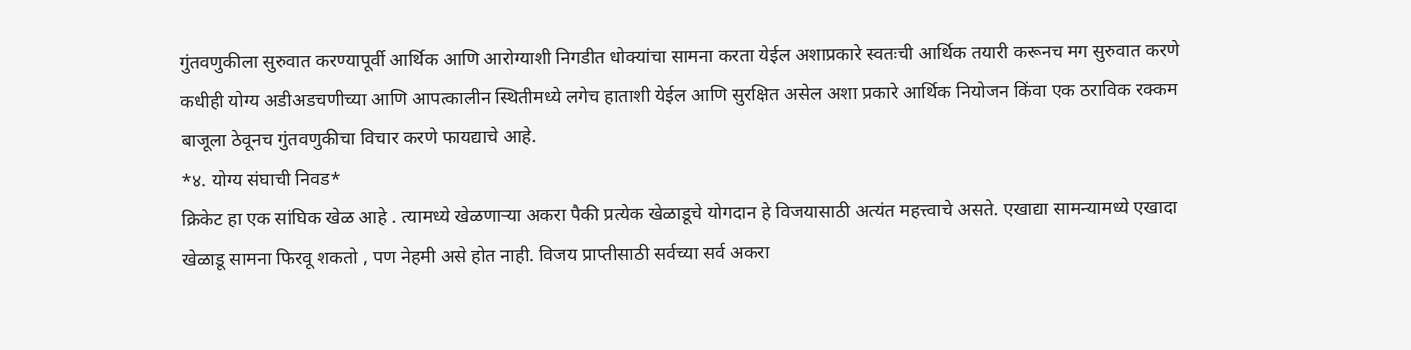गुंतवणुकीला सुरुवात करण्यापूर्वी आर्थिक आणि आरोग्याशी निगडीत धोक्यांचा सामना करता येईल अशाप्रकारे स्वतःची आर्थिक तयारी करूनच मग सुरुवात करणे कधीही योग्य अडीअडचणीच्या आणि आपत्कालीन स्थितीमध्ये लगेच हाताशी येईल आणि सुरक्षित असेल अशा प्रकारे आर्थिक नियोजन किंवा एक ठराविक रक्कम बाजूला ठेवूनच गुंतवणुकीचा विचार करणे फायद्याचे आहे.
*४. योग्य संघाची निवड*
क्रिकेट हा एक सांघिक खेळ आहे . त्यामध्ये खेळणाऱ्या अकरा पैकी प्रत्येक खेळाडूचे योगदान हे विजयासाठी अत्यंत महत्त्वाचे असते. एखाद्या सामन्यामध्ये एखादा खेळाडू सामना फिरवू शकतो , पण नेहमी असे होत नाही. विजय प्राप्तीसाठी सर्वच्या सर्व अकरा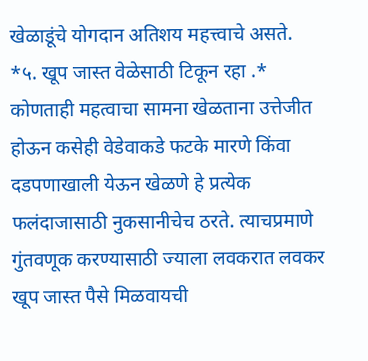खेळाडूंचे योगदान अतिशय महत्त्वाचे असते.
*५. खूप जास्त वेळेसाठी टिकून रहा .*
कोणताही महत्वाचा सामना खेळताना उत्तेजीत होऊन कसेही वेडेवाकडे फटके मारणे किंवा दडपणाखाली येऊन खेळणे हे प्रत्येक फलंदाजासाठी नुकसानीचेच ठरते. त्याचप्रमाणे गुंतवणूक करण्यासाठी ज्याला लवकरात लवकर खूप जास्त पैसे मिळवायची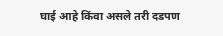घाई आहे किंवा असले तरी दडपण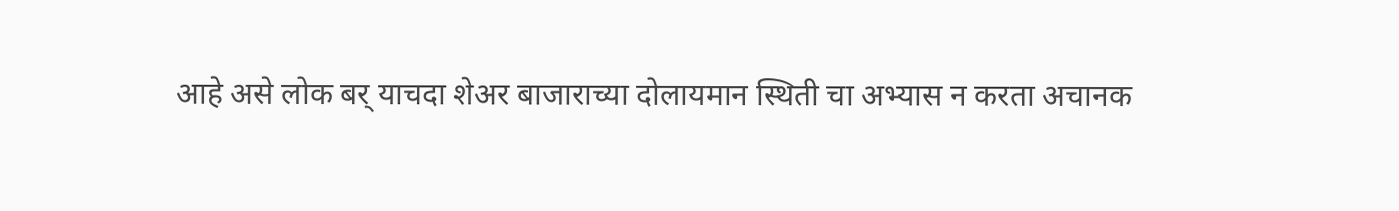आहे असे लोक बर् याचदा शेअर बाजाराच्या दोलायमान स्थिती चा अभ्यास न करता अचानक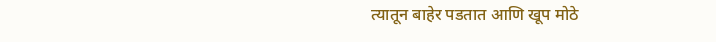त्यातून बाहेर पडतात आणि खूप मोठे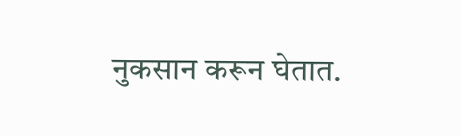नुकसान करून घेतात.